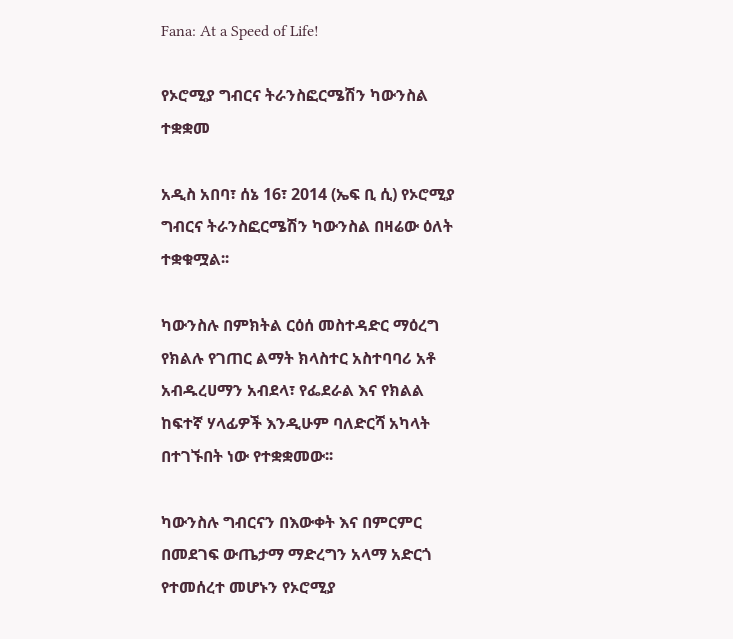Fana: At a Speed of Life!

የኦሮሚያ ግብርና ትራንስፎርሜሽን ካውንስል ተቋቋመ

አዲስ አበባ፣ ሰኔ 16፣ 2014 (ኤፍ ቢ ሲ) የኦሮሚያ ግብርና ትራንስፎርሜሽን ካውንስል በዛሬው ዕለት ተቋቁሟል፡፡

ካውንስሉ በምክትል ርዕሰ መስተዳድር ማዕረግ የክልሉ የገጠር ልማት ክላስተር አስተባባሪ አቶ አብዱረሀማን አብደላ፣ የፌደራል እና የክልል ከፍተኛ ሃላፊዎች እንዲሁም ባለድርሻ አካላት በተገኙበት ነው የተቋቋመው፡፡

ካውንስሉ ግብርናን በእውቀት እና በምርምር በመደገፍ ውጤታማ ማድረግን አላማ አድርጎ የተመሰረተ መሆኑን የኦሮሚያ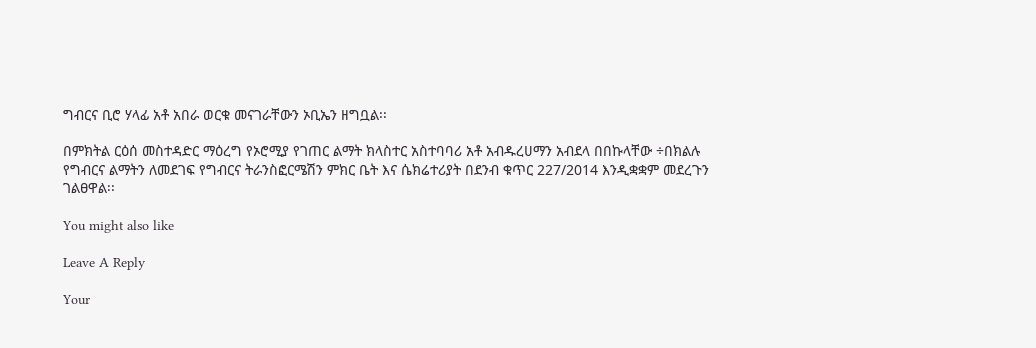ግብርና ቢሮ ሃላፊ አቶ አበራ ወርቁ መናገራቸውን ኦቢኤን ዘግቧል፡፡

በምክትል ርዕሰ መስተዳድር ማዕረግ የኦሮሚያ የገጠር ልማት ክላስተር አስተባባሪ አቶ አብዱረሀማን አብደላ በበኩላቸው ÷በክልሉ የግብርና ልማትን ለመደገፍ የግብርና ትራንስፎርሜሽን ምክር ቤት እና ሴክሬተሪያት በደንብ ቁጥር 227/2014 እንዲቋቋም መደረጉን ገልፀዋል፡፡

You might also like

Leave A Reply

Your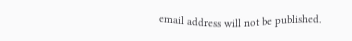email address will not be published.